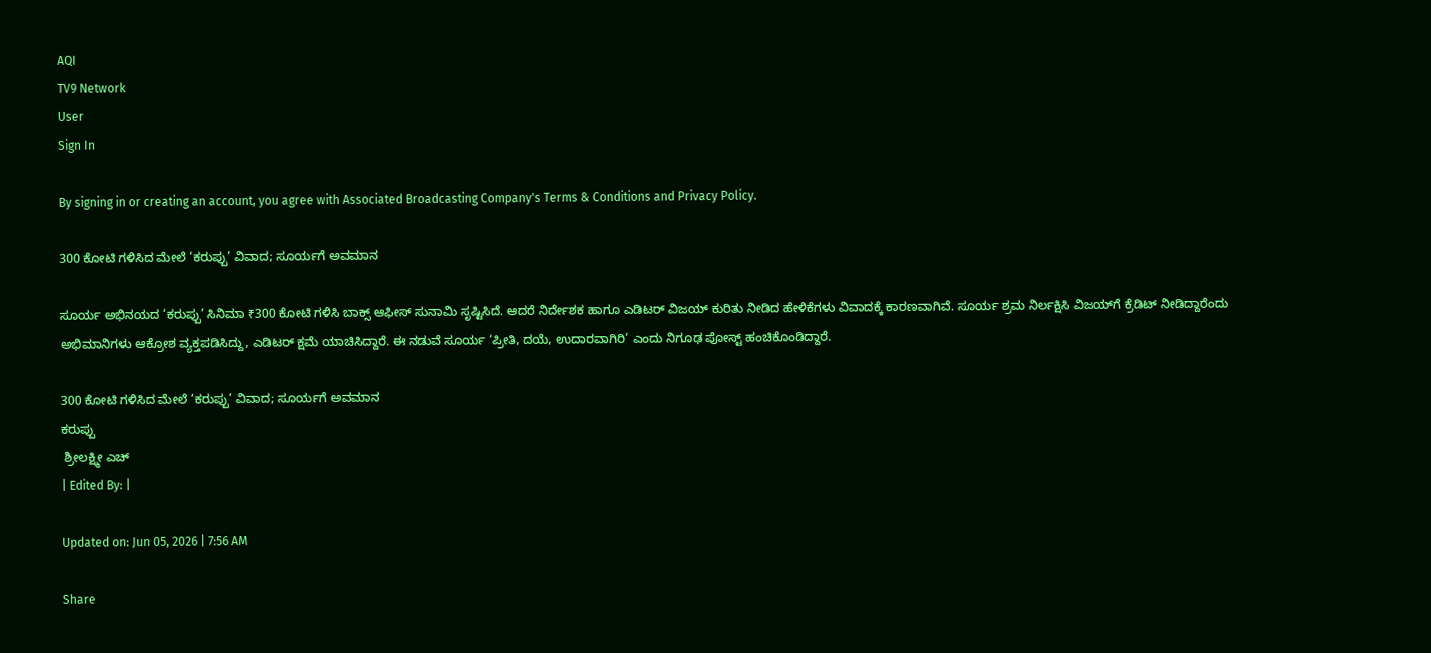AQI
TV9 Network
User
Sign In

By signing in or creating an account, you agree with Associated Broadcasting Company's Terms & Conditions and Privacy Policy.

300 ಕೋಟಿ ಗಳಿಸಿದ ಮೇಲೆ ‘ಕರುಪ್ಪು’ ವಿವಾದ; ಸೂರ್ಯಗೆ ಅವಮಾನ

ಸೂರ್ಯ ಅಭಿನಯದ ‘ಕರುಪ್ಪು’ ಸಿನಿಮಾ ₹300 ಕೋಟಿ ಗಳಿಸಿ ಬಾಕ್ಸ್ ಆಫೀಸ್ ಸುನಾಮಿ ಸೃಷ್ಟಿಸಿದೆ. ಆದರೆ ನಿರ್ದೇಶಕ ಹಾಗೂ ಎಡಿಟರ್ ವಿಜಯ್ ಕುರಿತು ನೀಡಿದ ಹೇಳಿಕೆಗಳು ವಿವಾದಕ್ಕೆ ಕಾರಣವಾಗಿವೆ. ಸೂರ್ಯ ಶ್ರಮ ನಿರ್ಲಕ್ಷಿಸಿ ವಿಜಯ್‌ಗೆ ಕ್ರೆಡಿಟ್ ನೀಡಿದ್ದಾರೆಂದು ಅಭಿಮಾನಿಗಳು ಆಕ್ರೋಶ ವ್ಯಕ್ತಪಡಿಸಿದ್ದು, ಎಡಿಟರ್ ಕ್ಷಮೆ ಯಾಚಿಸಿದ್ದಾರೆ. ಈ ನಡುವೆ ಸೂರ್ಯ ‘ಪ್ರೀತಿ, ದಯೆ, ಉದಾರವಾಗಿರಿ’ ಎಂದು ನಿಗೂಢ ಪೋಸ್ಟ್ ಹಂಚಿಕೊಂಡಿದ್ದಾರೆ.

300 ಕೋಟಿ ಗಳಿಸಿದ ಮೇಲೆ ‘ಕರುಪ್ಪು’ ವಿವಾದ; ಸೂರ್ಯಗೆ ಅವಮಾನ
ಕರುಪ್ಪು
 ಶ್ರೀಲಕ್ಷ್ಮೀ ಎಚ್
| Edited By: |

Updated on: Jun 05, 2026 | 7:56 AM

Share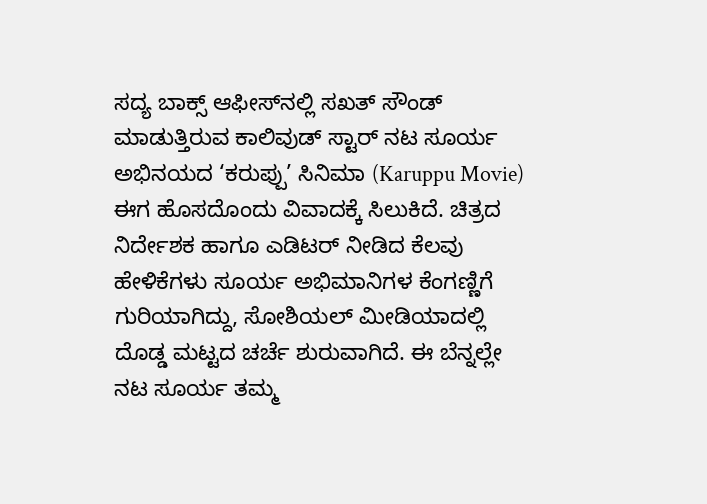ಸದ್ಯ ಬಾಕ್ಸ್ ಆಫೀಸ್‌ನಲ್ಲಿ ಸಖತ್ ಸೌಂಡ್ ಮಾಡುತ್ತಿರುವ ಕಾಲಿವುಡ್ ಸ್ಟಾರ್ ನಟ ಸೂರ್ಯ ಅಭಿನಯದ ‘ಕರುಪ್ಪು’ ಸಿನಿಮಾ (Karuppu Movie) ಈಗ ಹೊಸದೊಂದು ವಿವಾದಕ್ಕೆ ಸಿಲುಕಿದೆ. ಚಿತ್ರದ ನಿರ್ದೇಶಕ ಹಾಗೂ ಎಡಿಟರ್ ನೀಡಿದ ಕೆಲವು ಹೇಳಿಕೆಗಳು ಸೂರ್ಯ ಅಭಿಮಾನಿಗಳ ಕೆಂಗಣ್ಣಿಗೆ ಗುರಿಯಾಗಿದ್ದು, ಸೋಶಿಯಲ್ ಮೀಡಿಯಾದಲ್ಲಿ ದೊಡ್ಡ ಮಟ್ಟದ ಚರ್ಚೆ ಶುರುವಾಗಿದೆ. ಈ ಬೆನ್ನಲ್ಲೇ ನಟ ಸೂರ್ಯ ತಮ್ಮ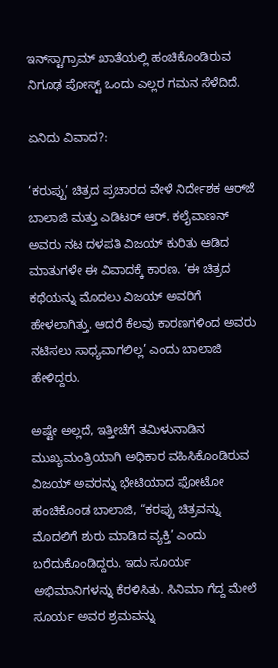ಇನ್‌ಸ್ಟಾಗ್ರಾಮ್ ಖಾತೆಯಲ್ಲಿ ಹಂಚಿಕೊಂಡಿರುವ ನಿಗೂಢ ಪೋಸ್ಟ್ ಒಂದು ಎಲ್ಲರ ಗಮನ ಸೆಳೆದಿದೆ.

ಏನಿದು ವಿವಾದ?:

‘ಕರುಪ್ಪು’ ಚಿತ್ರದ ಪ್ರಚಾರದ ವೇಳೆ ನಿರ್ದೇಶಕ ಆರ್‌ಜೆ ಬಾಲಾಜಿ ಮತ್ತು ಎಡಿಟರ್ ಆರ್. ಕಲೈವಾಣನ್ ಅವರು ನಟ ದಳಪತಿ ವಿಜಯ್ ಕುರಿತು ಆಡಿದ ಮಾತುಗಳೇ ಈ ವಿವಾದಕ್ಕೆ ಕಾರಣ. ‘ಈ ಚಿತ್ರದ ಕಥೆಯನ್ನು ಮೊದಲು ವಿಜಯ್ ಅವರಿಗೆ ಹೇಳಲಾಗಿತ್ತು. ಆದರೆ ಕೆಲವು ಕಾರಣಗಳಿಂದ ಅವರು ನಟಿಸಲು ಸಾಧ್ಯವಾಗಲಿಲ್ಲ’ ಎಂದು ಬಾಲಾಜಿ ಹೇಳಿದ್ದರು.

ಅಷ್ಟೇ ಅಲ್ಲದೆ, ಇತ್ತೀಚೆಗೆ ತಮಿಳುನಾಡಿನ ಮುಖ್ಯಮಂತ್ರಿಯಾಗಿ ಅಧಿಕಾರ ವಹಿಸಿಕೊಂಡಿರುವ ವಿಜಯ್ ಅವರನ್ನು ಭೇಟಿಯಾದ ಫೋಟೋ ಹಂಚಿಕೊಂಡ ಬಾಲಾಜಿ, “ಕರಪ್ಪು ಚಿತ್ರವನ್ನು ಮೊದಲಿಗೆ ಶುರು ಮಾಡಿದ ವ್ಯಕ್ತಿ’ ಎಂದು ಬರೆದುಕೊಂಡಿದ್ದರು. ಇದು ಸೂರ್ಯ ಅಭಿಮಾನಿಗಳನ್ನು ಕೆರಳಿಸಿತು. ಸಿನಿಮಾ ಗೆದ್ದ ಮೇಲೆ ಸೂರ್ಯ ಅವರ ಶ್ರಮವನ್ನು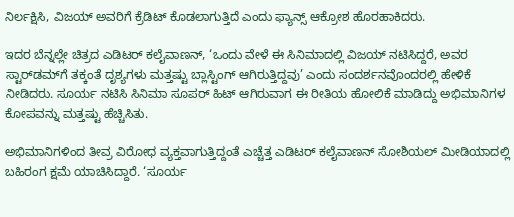ನಿರ್ಲಕ್ಷಿಸಿ, ವಿಜಯ್ ಅವರಿಗೆ ಕ್ರೆಡಿಟ್ ಕೊಡಲಾಗುತ್ತಿದೆ ಎಂದು ಫ್ಯಾನ್ಸ್ ಆಕ್ರೋಶ ಹೊರಹಾಕಿದರು.

ಇದರ ಬೆನ್ನಲ್ಲೇ ಚಿತ್ರದ ಎಡಿಟರ್ ಕಲೈವಾಣನ್, ‘ಒಂದು ವೇಳೆ ಈ ಸಿನಿಮಾದಲ್ಲಿ ವಿಜಯ್ ನಟಿಸಿದ್ದರೆ, ಅವರ ಸ್ಟಾರ್‌ಡಮ್‌ಗೆ ತಕ್ಕಂತೆ ದೃಶ್ಯಗಳು ಮತ್ತಷ್ಟು ಬ್ಲಾಸ್ಟಿಂಗ್ ಆಗಿರುತ್ತಿದ್ದವು’ ಎಂದು ಸಂದರ್ಶನವೊಂದರಲ್ಲಿ ಹೇಳಿಕೆ ನೀಡಿದರು. ಸೂರ್ಯ ನಟಿಸಿ ಸಿನಿಮಾ ಸೂಪರ್ ಹಿಟ್ ಆಗಿರುವಾಗ ಈ ರೀತಿಯ ಹೋಲಿಕೆ ಮಾಡಿದ್ದು ಅಭಿಮಾನಿಗಳ ಕೋಪವನ್ನು ಮತ್ತಷ್ಟು ಹೆಚ್ಚಿಸಿತು.

ಅಭಿಮಾನಿಗಳಿಂದ ತೀವ್ರ ವಿರೋಧ ವ್ಯಕ್ತವಾಗುತ್ತಿದ್ದಂತೆ ಎಚ್ಚೆತ್ತ ಎಡಿಟರ್ ಕಲೈವಾಣನ್ ಸೋಶಿಯಲ್ ಮೀಡಿಯಾದಲ್ಲಿ ಬಹಿರಂಗ ಕ್ಷಮೆ ಯಾಚಿಸಿದ್ದಾರೆ. ‘ಸೂರ್ಯ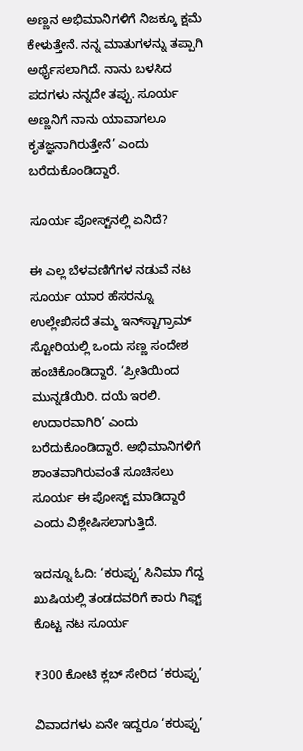ಅಣ್ಣನ ಅಭಿಮಾನಿಗಳಿಗೆ ನಿಜಕ್ಕೂ ಕ್ಷಮೆ ಕೇಳುತ್ತೇನೆ. ನನ್ನ ಮಾತುಗಳನ್ನು ತಪ್ಪಾಗಿ ಅರ್ಥೈಸಲಾಗಿದೆ. ನಾನು ಬಳಸಿದ ಪದಗಳು ನನ್ನದೇ ತಪ್ಪು. ಸೂರ್ಯ ಅಣ್ಣನಿಗೆ ನಾನು ಯಾವಾಗಲೂ ಕೃತಜ್ಞನಾಗಿರುತ್ತೇನೆ’ ಎಂದು ಬರೆದುಕೊಂಡಿದ್ದಾರೆ.

ಸೂರ್ಯ ಪೋಸ್ಟ್‌ನಲ್ಲಿ ಏನಿದೆ?

ಈ ಎಲ್ಲ ಬೆಳವಣಿಗೆಗಳ ನಡುವೆ ನಟ ಸೂರ್ಯ ಯಾರ ಹೆಸರನ್ನೂ ಉಲ್ಲೇಖಿಸದೆ ತಮ್ಮ ಇನ್‌ಸ್ಟಾಗ್ರಾಮ್ ಸ್ಟೋರಿಯಲ್ಲಿ ಒಂದು ಸಣ್ಣ ಸಂದೇಶ ಹಂಚಿಕೊಂಡಿದ್ದಾರೆ. ‘ಪ್ರೀತಿಯಿಂದ ಮುನ್ನಡೆಯಿರಿ. ದಯೆ ಇರಲಿ. ಉದಾರವಾಗಿರಿ’ ಎಂದು ಬರೆದುಕೊಂಡಿದ್ದಾರೆ. ಅಭಿಮಾನಿಗಳಿಗೆ ಶಾಂತವಾಗಿರುವಂತೆ ಸೂಚಿಸಲು ಸೂರ್ಯ ಈ ಪೋಸ್ಟ್ ಮಾಡಿದ್ದಾರೆ ಎಂದು ವಿಶ್ಲೇಷಿಸಲಾಗುತ್ತಿದೆ.

ಇದನ್ನೂ ಓದಿ: ‘ಕರುಪ್ಪು’ ಸಿನಿಮಾ ಗೆದ್ದ ಖುಷಿಯಲ್ಲಿ ತಂಡದವರಿಗೆ ಕಾರು ಗಿಫ್ಟ್ ಕೊಟ್ಟ ನಟ ಸೂರ್ಯ

₹300 ಕೋಟಿ ಕ್ಲಬ್ ಸೇರಿದ ‘ಕರುಪ್ಪು’

ವಿವಾದಗಳು ಏನೇ ಇದ್ದರೂ ‘ಕರುಪ್ಪು’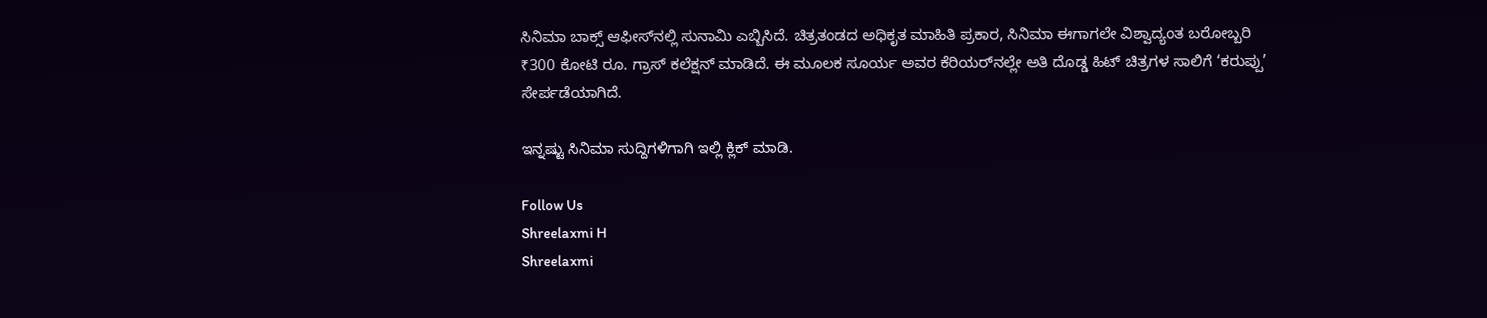ಸಿನಿಮಾ ಬಾಕ್ಸ್ ಆಫೀಸ್‌ನಲ್ಲಿ ಸುನಾಮಿ ಎಬ್ಬಿಸಿದೆ. ಚಿತ್ರತಂಡದ ಅಧಿಕೃತ ಮಾಹಿತಿ ಪ್ರಕಾರ, ಸಿನಿಮಾ ಈಗಾಗಲೇ ವಿಶ್ವಾದ್ಯಂತ ಬರೋಬ್ಬರಿ ₹300 ಕೋಟಿ ರೂ. ಗ್ರಾಸ್ ಕಲೆಕ್ಷನ್ ಮಾಡಿದೆ. ಈ ಮೂಲಕ ಸೂರ್ಯ ಅವರ ಕೆರಿಯರ್‌ನಲ್ಲೇ ಅತಿ ದೊಡ್ಡ ಹಿಟ್ ಚಿತ್ರಗಳ ಸಾಲಿಗೆ ‘ಕರುಪ್ಪು’ ಸೇರ್ಪಡೆಯಾಗಿದೆ.

ಇನ್ನಷ್ಟು ಸಿನಿಮಾ ಸುದ್ದಿಗಳಿಗಾಗಿ ಇಲ್ಲಿ ಕ್ಲಿಕ್ ಮಾಡಿ.

Follow Us
Shreelaxmi H
Shreelaxmi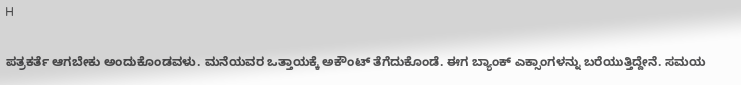H

ಪತ್ರಕರ್ತೆ ಆಗಬೇಕು ಅಂದುಕೊಂಡವಳು. ಮನೆಯವರ ಒತ್ತಾಯಕ್ಕೆ ಅಕೌಂಟ್ ತೆಗೆದುಕೊಂಡೆ. ಈಗ ಬ್ಯಾಂಕ್ ಎಕ್ಸಾಂಗಳನ್ನು ಬರೆಯುತ್ತಿದ್ದೇನೆ. ಸಮಯ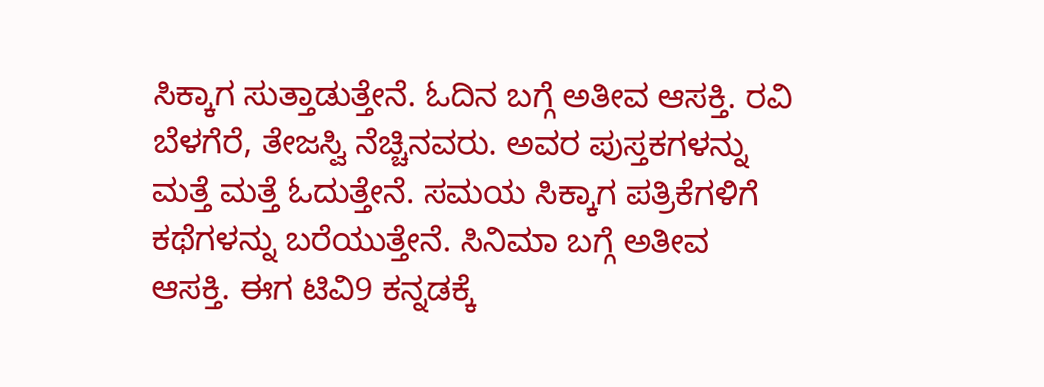ಸಿಕ್ಕಾಗ ಸುತ್ತಾಡುತ್ತೇನೆ. ಓದಿನ ಬಗ್ಗೆ ಅತೀವ ಆಸಕ್ತಿ. ರವಿ ಬೆಳಗೆರೆ, ತೇಜಸ್ವಿ ನೆಚ್ಚಿನವರು. ಅವರ ಪುಸ್ತಕಗಳನ್ನು ಮತ್ತೆ ಮತ್ತೆ ಓದುತ್ತೇನೆ. ಸಮಯ ಸಿಕ್ಕಾಗ ಪತ್ರಿಕೆಗಳಿಗೆ ಕಥೆಗಳನ್ನು ಬರೆಯುತ್ತೇನೆ. ಸಿನಿಮಾ ಬಗ್ಗೆ ಅತೀವ ಆಸಕ್ತಿ. ಈಗ ಟಿವಿ9 ಕನ್ನಡಕ್ಕೆ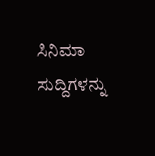ಸಿನಿಮಾ ಸುದ್ದಿಗಳನ್ನು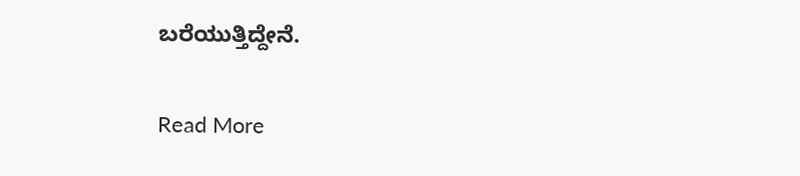ಬರೆಯುತ್ತಿದ್ದೇನೆ.

Read More